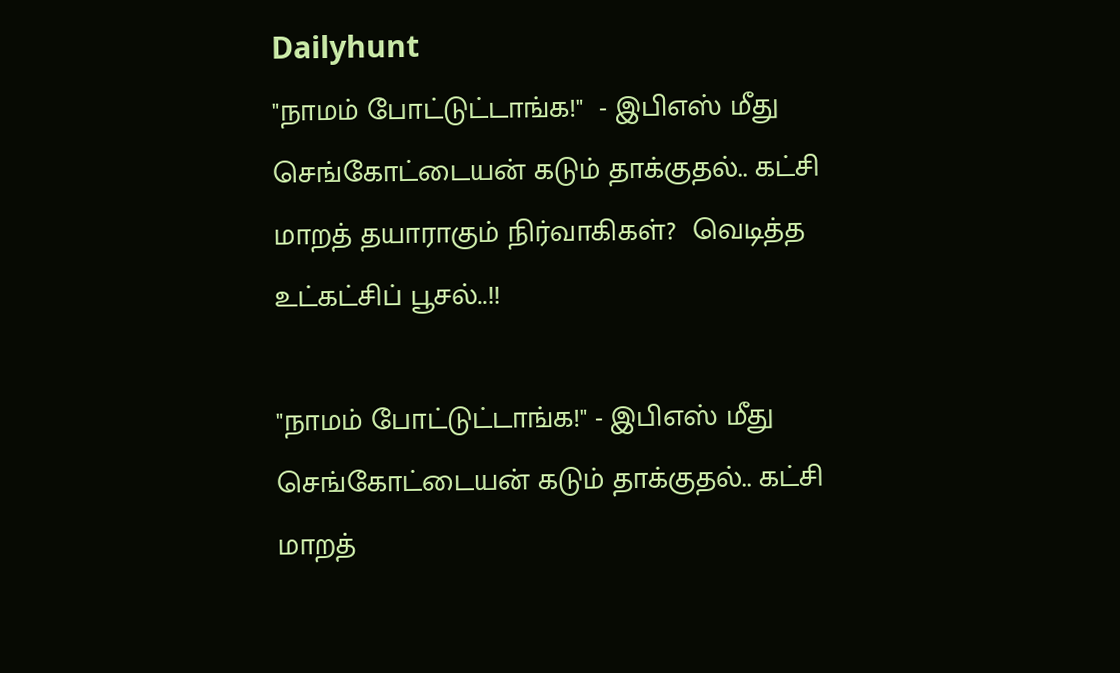Dailyhunt
"நாமம் போட்டுட்டாங்க!"  - இபிஎஸ் மீது செங்கோட்டையன் கடும் தாக்குதல்.. கட்சி மாறத் தயாராகும் நிர்வாகிகள்?  வெடித்த உட்கட்சிப் பூசல்..!!

"நாமம் போட்டுட்டாங்க!" - இபிஎஸ் மீது செங்கோட்டையன் கடும் தாக்குதல்.. கட்சி மாறத்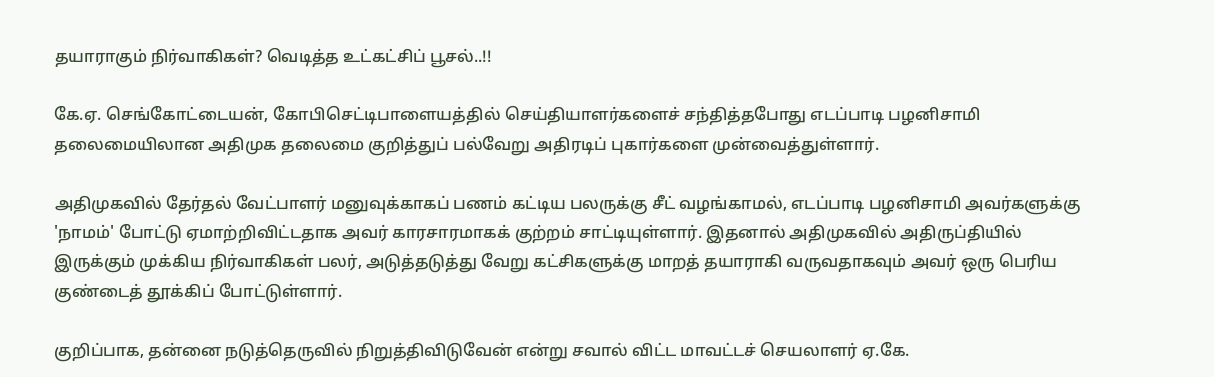தயாராகும் நிர்வாகிகள்? வெடித்த உட்கட்சிப் பூசல்..!!

கே.ஏ. செங்கோட்டையன், கோபிசெட்டிபாளையத்தில் செய்தியாளர்களைச் சந்தித்தபோது எடப்பாடி பழனிசாமி தலைமையிலான அதிமுக தலைமை குறித்துப் பல்வேறு அதிரடிப் புகார்களை முன்வைத்துள்ளார்.

அதிமுகவில் தேர்தல் வேட்பாளர் மனுவுக்காகப் பணம் கட்டிய பலருக்கு சீட் வழங்காமல், எடப்பாடி பழனிசாமி அவர்களுக்கு 'நாமம்' போட்டு ஏமாற்றிவிட்டதாக அவர் காரசாரமாகக் குற்றம் சாட்டியுள்ளார். இதனால் அதிமுகவில் அதிருப்தியில் இருக்கும் முக்கிய நிர்வாகிகள் பலர், அடுத்தடுத்து வேறு கட்சிகளுக்கு மாறத் தயாராகி வருவதாகவும் அவர் ஒரு பெரிய குண்டைத் தூக்கிப் போட்டுள்ளார்.

குறிப்பாக, தன்னை நடுத்தெருவில் நிறுத்திவிடுவேன் என்று சவால் விட்ட மாவட்டச் செயலாளர் ஏ.கே.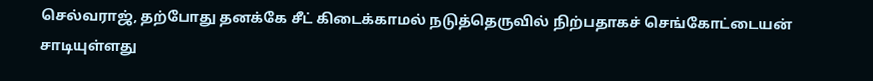செல்வராஜ், தற்போது தனக்கே சீட் கிடைக்காமல் நடுத்தெருவில் நிற்பதாகச் செங்கோட்டையன் சாடியுள்ளது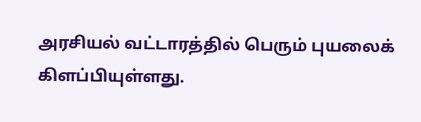அரசியல் வட்டாரத்தில் பெரும் புயலைக் கிளப்பியுள்ளது.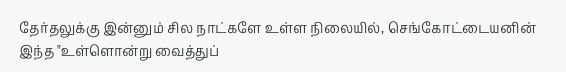தேர்தலுக்கு இன்னும் சில நாட்களே உள்ள நிலையில், செங்கோட்டையனின் இந்த "உள்ளொன்று வைத்துப்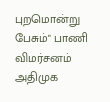புறமொன்று பேசும்" பாணி விமர்சனம் அதிமுக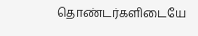தொண்டர்களிடையே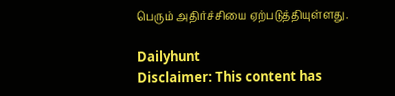பெரும் அதிர்ச்சியை ஏற்படுத்தியுள்ளது.

Dailyhunt
Disclaimer: This content has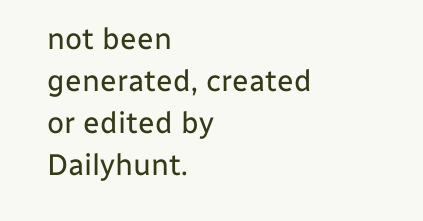not been generated, created or edited by Dailyhunt.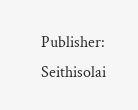Publisher: Seithisolai